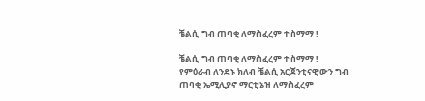ቼልሲ ግብ ጠባቂ ለማስፈረም ተስማማ !

ቼልሲ ግብ ጠባቂ ለማስፈረም ተስማማ !
የምዕራብ ለንደኑ ክለብ ቼልሲ አርጀንቲናዊውን ግብ ጠባቂ ኤሚሊያኖ ማርቲኔዝ ለማስፈረም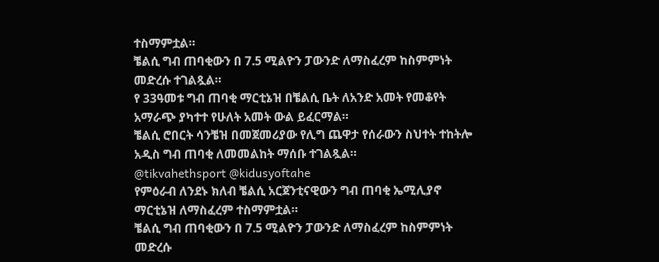ተስማምቷል።
ቼልሲ ግብ ጠባቂውን በ 7.5 ሚልዮን ፓውንድ ለማስፈረም ከስምምነት መድረሱ ተገልጿል።
የ 33ዓመቱ ግብ ጠባቂ ማርቲኔዝ በቼልሲ ቤት ለአንድ አመት የመቆየት አማራጭ ያካተተ የሁለት አመት ውል ይፈርማል።
ቼልሲ ሮበርት ሳንቼዝ በመጀመሪያው የሊግ ጨዋታ የሰራውን ስህተት ተከትሎ አዲስ ግብ ጠባቂ ለመመልከት ማሰቡ ተገልጿል።
@tikvahethsport @kidusyoftahe
የምዕራብ ለንደኑ ክለብ ቼልሲ አርጀንቲናዊውን ግብ ጠባቂ ኤሚሊያኖ ማርቲኔዝ ለማስፈረም ተስማምቷል።
ቼልሲ ግብ ጠባቂውን በ 7.5 ሚልዮን ፓውንድ ለማስፈረም ከስምምነት መድረሱ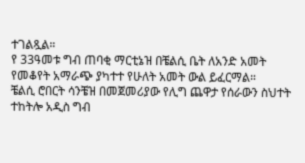ተገልጿል።
የ 33ዓመቱ ግብ ጠባቂ ማርቲኔዝ በቼልሲ ቤት ለአንድ አመት የመቆየት አማራጭ ያካተተ የሁለት አመት ውል ይፈርማል።
ቼልሲ ሮበርት ሳንቼዝ በመጀመሪያው የሊግ ጨዋታ የሰራውን ስህተት ተከትሎ አዲስ ግብ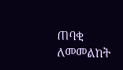ጠባቂ ለመመልከት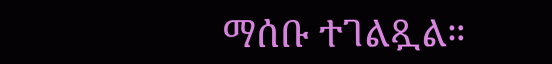ማሰቡ ተገልጿል።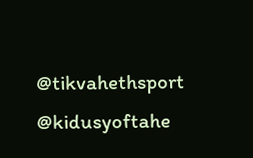@tikvahethsport @kidusyoftahe